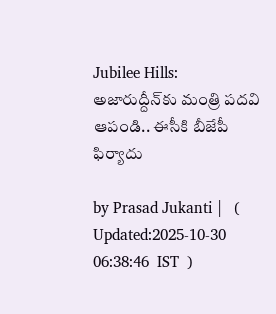Jubilee Hills: అజారుద్దీన్‍కు మంత్రి పదవి ఆపండి.. ఈసీకి బీజేపీ ఫిర్యాదు

by Prasad Jukanti |   (  Updated:2025-10-30 06:38:46  IST  )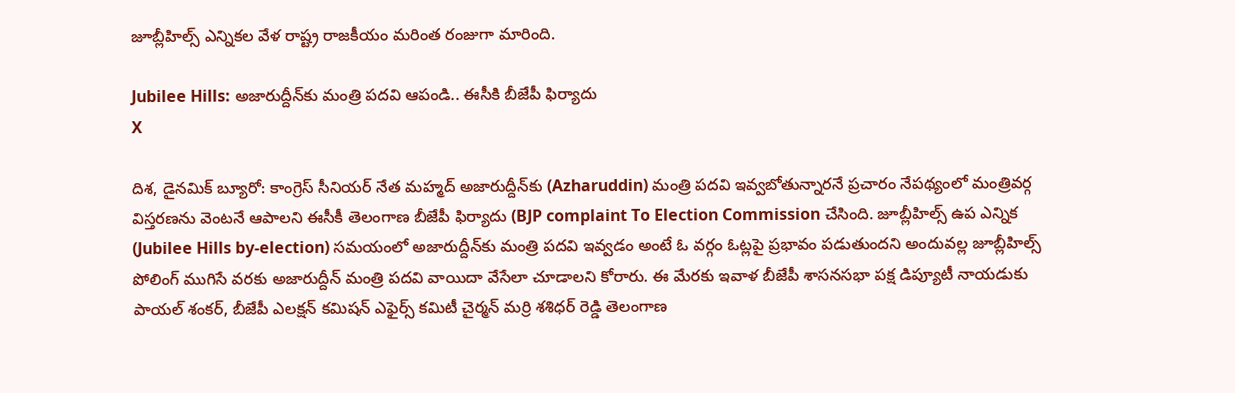జూబ్లీహిల్స్ ఎన్నికల వేళ రాష్ట్ర రాజకీయం మరింత రంజుగా మారింది.

Jubilee Hills: అజారుద్దీన్‍కు మంత్రి పదవి ఆపండి.. ఈసీకి బీజేపీ ఫిర్యాదు
X

దిశ, డైనమిక్ బ్యూరో: కాంగ్రెస్ సీనియర్ నేత మహ్మద్ అజారుద్దీన్‍కు (Azharuddin) మంత్రి పదవి ఇవ్వబోతున్నారనే ప్రచారం నేపథ్యంలో మంత్రివర్గ విస్తరణను వెంటనే ఆపాలని ఈసీకీ తెలంగాణ బీజేపీ ఫిర్యాదు (BJP complaint To Election Commission చేసింది. జూబ్లీహిల్స్ ఉప ఎన్నిక (Jubilee Hills by-election) సమయంలో అజారుద్దీన్‍కు మంత్రి పదవి ఇవ్వడం అంటే ఓ వర్గం ఓట్లపై ప్రభావం పడుతుందని అందువల్ల జూబ్లీహిల్స్ పోలింగ్ ముగిసే వరకు అజారుద్దీన్ మంత్రి పదవి వాయిదా వేసేలా చూడాలని కోరారు. ఈ మేరకు ఇవాళ బీజేపీ శాసనసభా పక్ష డిప్యూటీ నాయడుకు పాయల్ శంకర్, బీజేపీ ఎలక్షన్ కమిషన్ ఎఫైర్స్ కమిటీ చైర్మన్ మర్రి శశిధర్ రెడ్డి తెలంగాణ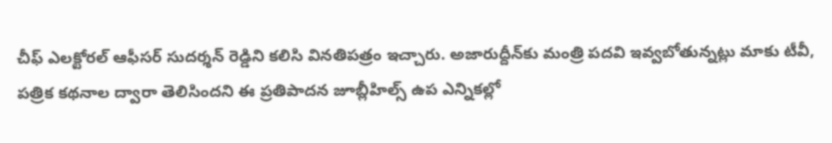చీఫ్‌ ఎలక్టోరల్‌ ఆఫీసర్‌ సుదర్శన్ రెడ్డిని కలిసి వినతిపత్రం ఇచ్చారు. అజారుద్దీన్‍కు మంత్రి పదవి ఇవ్వబోతున్నట్లు మాకు టీవీ, పత్రిక కథనాల ద్వారా తెలిసిందని ఈ ప్రతిపాదన జూబ్లీహిల్స్ ఉప ఎన్నికల్లో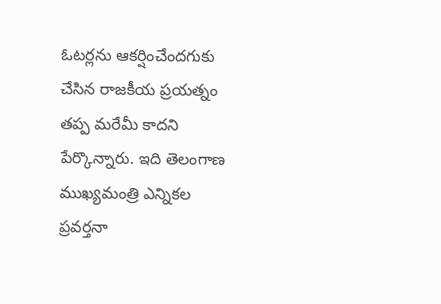ఓటర్లను ఆకర్షించేందగుకు చేసిన రాజకీయ ప్రయత్నం తప్ప మరేమీ కాదని పేర్కొన్నారు. ఇది తెలంగాణ ముఖ్యమంత్రి ఎన్నికల ప్రవర్తనా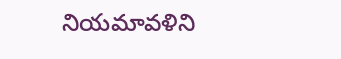నియమావళిని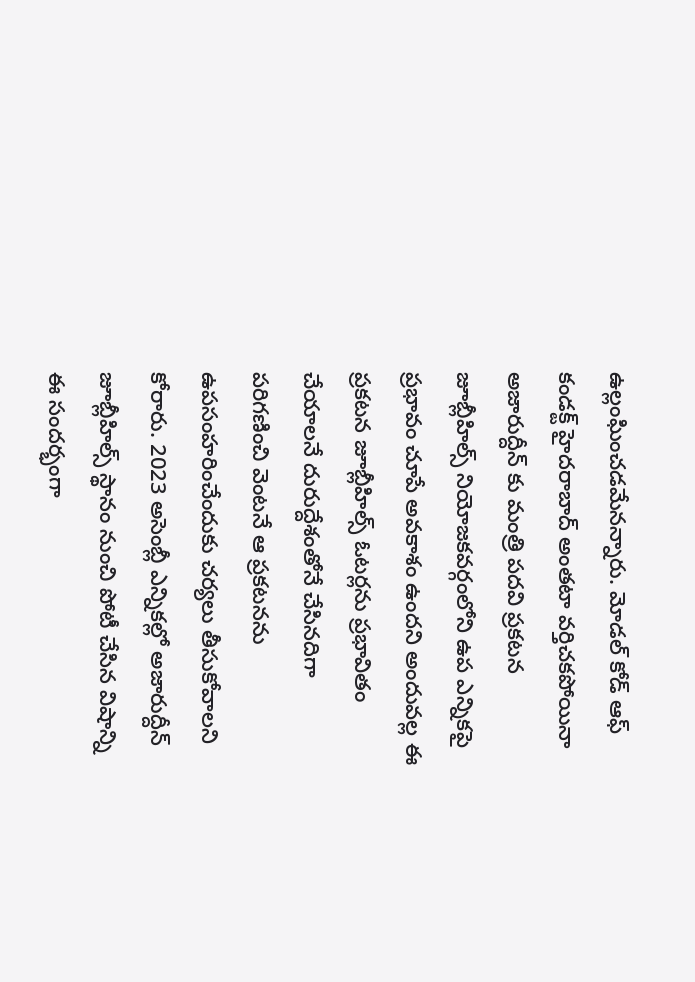ఉల్లంఘించడమేనన్నారు. మోడల్ కోడ్ ఆఫ్ కండక్ట్ హైదరాబాద్ అంతటా వర్తిచకపోయినా అజారుద్దీన్ కు మంత్రి పదవి ప్రకటన జూబ్లీహిల్స్ నియోజకవర్గంలోని ఉప ఎన్నికపై ప్రభావం చూపే అవకాశం ఉందని అందువల్ల ఈ ప్రకటన జూబ్లీహిల్స్ ఓటర్లను ప్రభావితం చేయాలనే దురుద్దేశంతోనే చేసినదిగా పరిగణించి వెంటనే ఆ ప్రకటనను ఉపసంహరించేందుకు చర్యలు తీసుకోవాలని కోరారు. 2023 అసెంబ్లీ ఎన్నికల్లో అజారుద్దీన్ జూబ్లీహిల్స్ స్థానం నుంచి పోటీ చేసిన విషాన్ని ఈ సందర్భంగా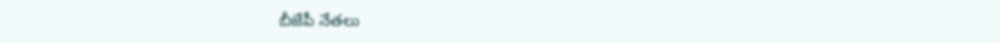బీజేపీ నేతలు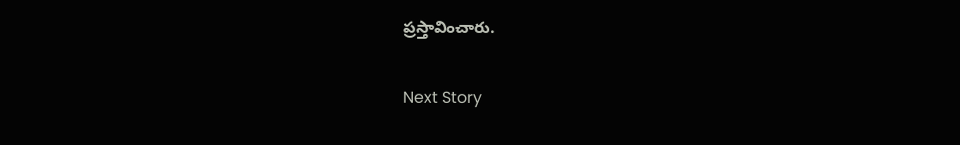ప్రస్తావించారు.

Next Story